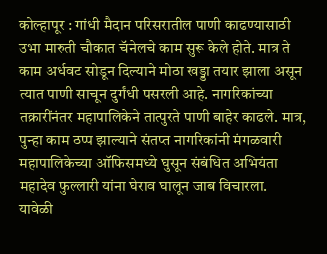कोल्हापूर : गांधी मैदान परिसरातील पाणी काढण्यासाठी उभा मारुती चौकात चॅनेलचे काम सुरू केले होते. मात्र ते काम अर्धवट सोडून दिल्याने मोठा खड्डा तयार झाला असून त्यात पाणी साचून दुर्गंधी पसरली आहे. नागरिकांच्या तक्रारींनंतर महापालिकेने तात्पुरते पाणी बाहेर काढले. मात्र, पुन्हा काम ठप्प झाल्याने संतप्त नागरिकांनी मंगळवारी महापालिकेच्या ऑफिसमध्ये घुसून संबंधित अभियंता महादेव फुल्लारी यांना घेराव घालून जाब विचारला.
यावेळी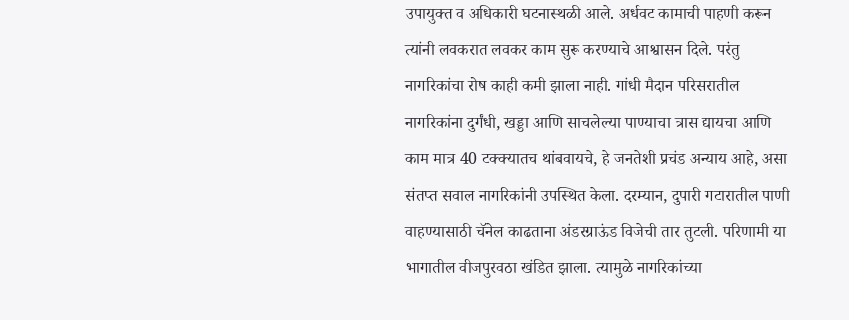उपायुक्त व अधिकारी घटनास्थळी आले. अर्धवट कामाची पाहणी करून त्यांनी लवकरात लवकर काम सुरू करण्याचे आश्वासन दिले. परंतु नागरिकांचा रोष काही कमी झाला नाही. गांधी मैदान परिसरातील नागरिकांना दुर्गंधी, खड्डा आणि साचलेल्या पाण्याचा त्रास द्यायचा आणि काम मात्र 40 टक्क्यातच थांबवायचे, हे जनतेशी प्रचंड अन्याय आहे, असा संतप्त सवाल नागरिकांनी उपस्थित केला. दरम्यान, दुपारी गटारातील पाणी वाहण्यासाठी चॅनेल काढताना अंडरग्राऊंड विजेची तार तुटली. परिणामी या भागातील वीजपुरवठा खंडित झाला. त्यामुळे नागरिकांच्या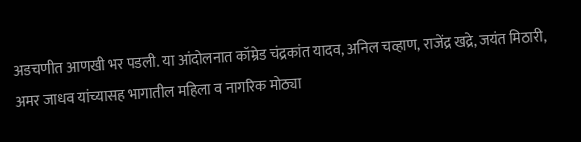अडचणीत आणखी भर पडली. या आंदोलनात कॉम्रेड चंद्रकांत यादव, अनिल चव्हाण, राजेंद्र खद्रे, जयंत मिठारी, अमर जाधव यांच्यासह भागातील महिला व नागरिक मोठ्या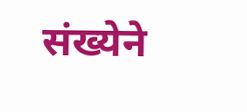संख्येने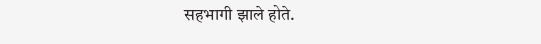सहभागी झाले होते.